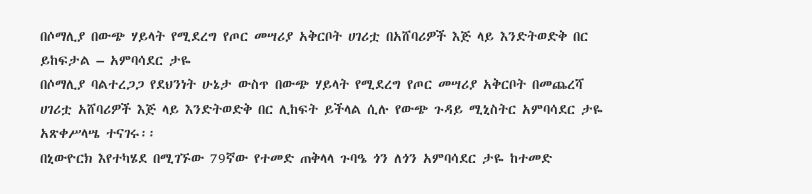በሶማሊያ በውጭ ሃይላት የሚደረግ የጦር መሣሪያ አቅርቦት ሀገሪቷ በአሸባሪዎች እጅ ላይ እንድትወድቅ በር ይከፍታል – አምባሳደር ታዬ
በሶማሊያ ባልተረጋጋ የደህንነት ሁኔታ ውስጥ በውጭ ሃይላት የሚደረግ የጦር መሣሪያ አቅርቦት በመጨረሻ ሀገሪቷ አሸባሪዎች እጅ ላይ እንድትወድቅ በር ሊከፍት ይችላል ሲሉ የውጭ ጉዳይ ሚኒስትር አምባሳደር ታዬ አጽቀሥላሤ ተናገሩ፡፡
በኒውዮርክ እየተካሄደ በሚገኙው 79ኛው የተመድ ጠቅላላ ጉባዔ ጎን ለጎን አምባሳደር ታዬ ከተመድ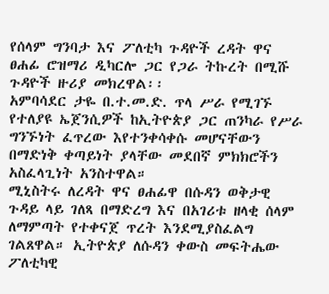የሰላም ግንባታ እና ፖለቲካ ጉዳዮች ረዳት ዋና ፀሐፊ ሮዝማሪ ዲካርሎ ጋር የጋራ ትኩረት በሚሹ ጉዳዮች ዙሪያ መክረዋል፡፡
አምባሳደር ታዬ በ.ተ.መ.ድ. ጥላ ሥራ የሚገኙ የተለያዩ ኤጀንሲዎች ከኢትዮጵያ ጋር ጠንካራ የሥራ ግንኙነት ፈጥረው እየተንቀሳቀሱ መሆናቸውን በማድነቅ ቀጣይነት ያላቸው መደበኛ ምክክሮችን አስፈላጊነት አንስተዋል።
ሚኒስትሩ ለረዳት ዋና ፀሐፊዋ በሱዳን ወቅታዊ ጉዳይ ላይ ገለጻ በማድረግ እና በአገሪቱ ዘላቂ ሰላም ለማምጣት የተቀናጀ ጥረት እንደሚያስፈልግ ገልጸዋል። ኢትዮጵያ ለሱዳን ቀውስ መፍትሔው ፖለቲካዊ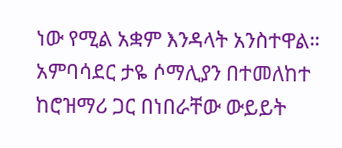ነው የሚል አቋም እንዳላት አንስተዋል።
አምባሳደር ታዬ ሶማሊያን በተመለከተ ከሮዝማሪ ጋር በነበራቸው ውይይት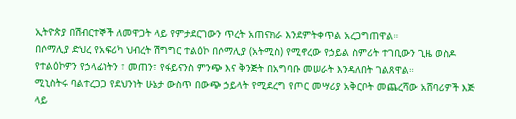ኢትዮጵያ በሽብርተኞች ለመዋጋት ላይ የምታደርገውን ጥረት አጠናክራ እንደምትቀጥል አረጋግጠዋል።
በሶማሊያ ድህረ የአፍሪካ ህብረት ሽግግር ተልዕኮ በሶማሊያ (አትሚስ) የሚኖረው የኃይል ስምሪት ተገቢውን ጊዜ ወስዶ የተልዕኮዎን የኃላፊነትን ፣ መጠን፣ የፋይናንስ ምንጭ እና ቅንጅት በአግባቡ መሠራት እንዳለበት ገልጸዋል።
ሚኒስትሩ ባልተረጋጋ የደህንነት ሁኔታ ውስጥ በውጭ ኃይላት የሚደረግ የጦር መሣሪያ አቅርቦት መጨረሻው አሸባሪዎች እጅ ላይ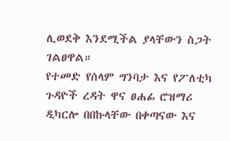ሊወደቅ እንደሚችል ያላቸውን ስጋት ገልፀዋል።
የተመድ የሰላም ግንባታ እና የፖለቲካ ጉዳዮች ረዳት ዋና ፀሐፊ ሮዝማሪ ዲካርሎ በበኩላቸው በቀጣናው እና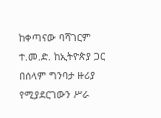ከቀጣናው ባሻገርም ተ.መ.ድ. ከኢትዮጵያ ጋር በሰላም ግንባታ ዙሪያ የሚያደርገውን ሥራ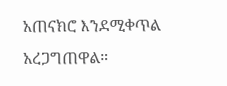አጠናክሮ እንደሚቀጥል አረጋግጠዋል።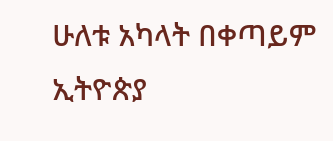ሁለቱ አካላት በቀጣይም ኢትዮጵያ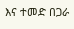እና ተመድ በጋራ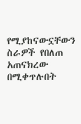የሚያከናውኗቸውን ስራዎች የበለጠ አጠናክረው በሚቀጥሉበት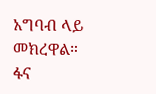አግባብ ላይ መክረዋል።
ፋና